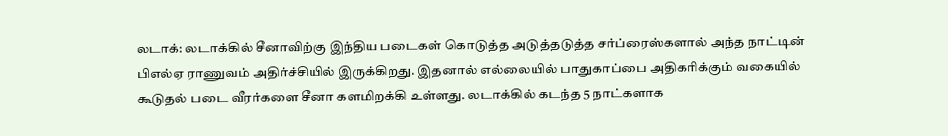லடாக்: லடாக்கில் சீனாவிற்கு இந்திய படைகள் கொடுத்த அடுத்தடுத்த சர்ப்ரைஸ்களால் அந்த நாட்டின் பிஎல்ஏ ராணுவம் அதிர்ச்சியில் இருக்கிறது. இதனால் எல்லையில் பாதுகாப்பை அதிகரிக்கும் வகையில் கூடுதல் படை வீரர்களை சீனா களமிறக்கி உள்ளது. லடாக்கில் கடந்த 5 நாட்களாக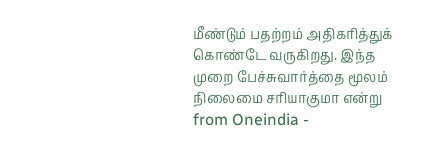மீண்டும் பதற்றம் அதிகரித்துக் கொண்டே வருகிறது. இந்த முறை பேச்சுவார்த்தை மூலம் நிலைமை சரியாகுமா என்று
from Oneindia -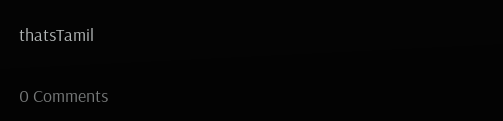thatsTamil

0 Comments